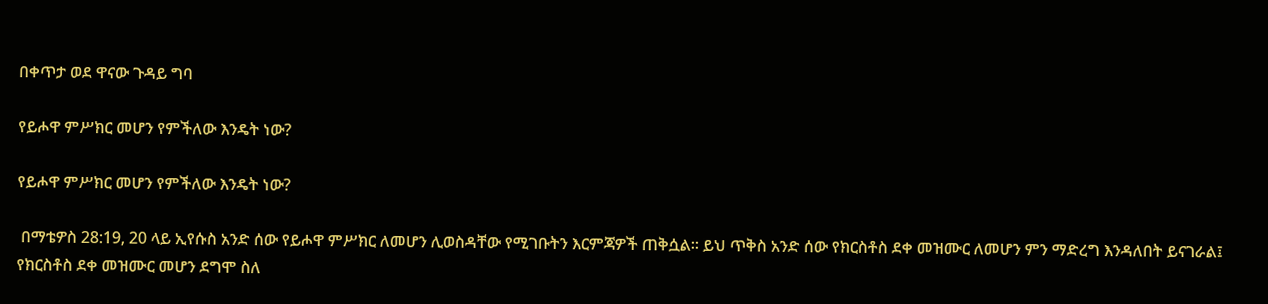በቀጥታ ወደ ዋናው ጉዳይ ግባ

የይሖዋ ምሥክር መሆን የምችለው እንዴት ነው?

የይሖዋ ምሥክር መሆን የምችለው እንዴት ነው?

 በማቴዎስ 28:19, 20 ላይ ኢየሱስ አንድ ሰው የይሖዋ ምሥክር ለመሆን ሊወስዳቸው የሚገቡትን እርምጃዎች ጠቅሷል። ይህ ጥቅስ አንድ ሰው የክርስቶስ ደቀ መዝሙር ለመሆን ምን ማድረግ እንዳለበት ይናገራል፤ የክርስቶስ ደቀ መዝሙር መሆን ደግሞ ስለ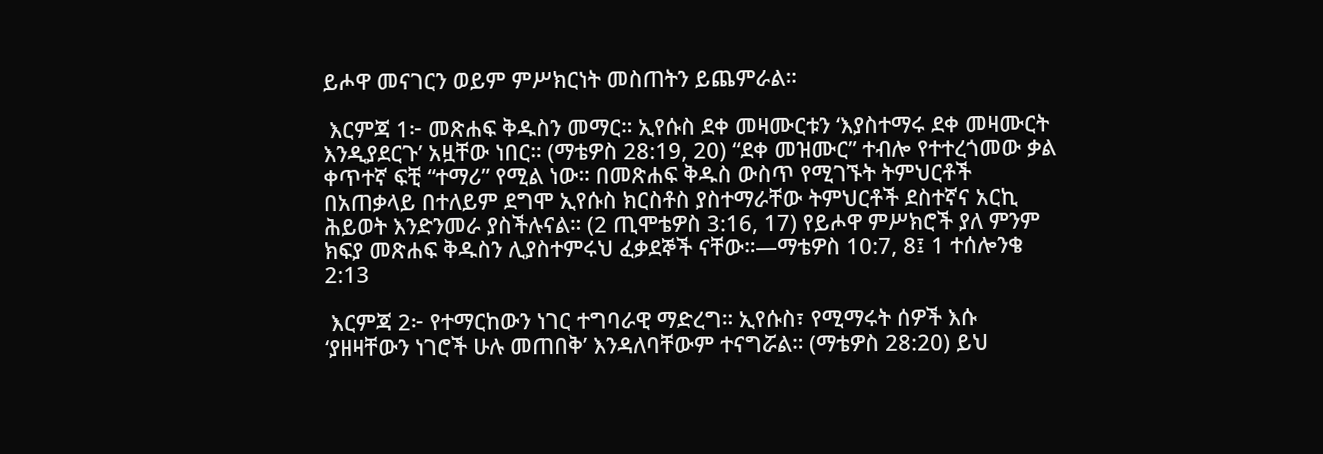ይሖዋ መናገርን ወይም ምሥክርነት መስጠትን ይጨምራል።

 እርምጃ 1፦ መጽሐፍ ቅዱስን መማር። ኢየሱስ ደቀ መዛሙርቱን ‘እያስተማሩ ደቀ መዛሙርት እንዲያደርጉ’ አዟቸው ነበር። (ማቴዎስ 28:19, 20) “ደቀ መዝሙር” ተብሎ የተተረጎመው ቃል ቀጥተኛ ፍቺ “ተማሪ” የሚል ነው። በመጽሐፍ ቅዱስ ውስጥ የሚገኙት ትምህርቶች በአጠቃላይ በተለይም ደግሞ ኢየሱስ ክርስቶስ ያስተማራቸው ትምህርቶች ደስተኛና አርኪ ሕይወት እንድንመራ ያስችሉናል። (2 ጢሞቴዎስ 3:16, 17) የይሖዋ ምሥክሮች ያለ ምንም ክፍያ መጽሐፍ ቅዱስን ሊያስተምሩህ ፈቃደኞች ናቸው።—ማቴዎስ 10:7, 8፤ 1 ተሰሎንቄ 2:13

 እርምጃ 2፦ የተማርከውን ነገር ተግባራዊ ማድረግ። ኢየሱስ፣ የሚማሩት ሰዎች እሱ ‘ያዘዛቸውን ነገሮች ሁሉ መጠበቅ’ እንዳለባቸውም ተናግሯል። (ማቴዎስ 28:20) ይህ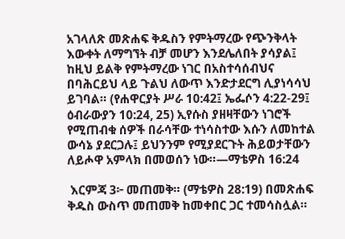አገላለጽ መጽሐፍ ቅዱስን የምትማረው የጭንቅላት እውቀት ለማግኘት ብቻ መሆን እንደሌለበት ያሳያል፤ ከዚህ ይልቅ የምትማረው ነገር በአስተሳሰብህና በባሕርይህ ላይ ጉልህ ለውጥ እንድታደርግ ሊያነሳሳህ ይገባል። (የሐዋርያት ሥራ 10:42፤ ኤፌሶን 4:22-29፤ ዕብራውያን 10:24, 25) ኢየሱስ ያዘዛቸውን ነገሮች የሚጠብቁ ሰዎች በራሳቸው ተነሳስተው እሱን ለመከተል ውሳኔ ያደርጋሉ፤ ይህንንም የሚያደርጉት ሕይወታቸውን ለይሖዋ አምላክ በመወሰን ነው።—ማቴዎስ 16:24

 እርምጃ 3፦ መጠመቅ። (ማቴዎስ 28:19) በመጽሐፍ ቅዱስ ውስጥ መጠመቅ ከመቀበር ጋር ተመሳስሏል።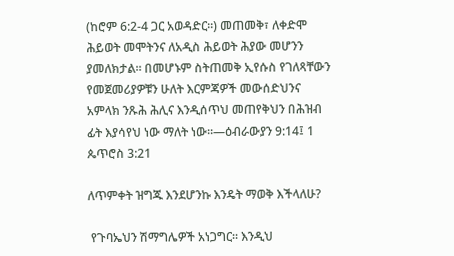(ከሮም 6:2-4 ጋር አወዳድር።) መጠመቅ፣ ለቀድሞ ሕይወት መሞትንና ለአዲስ ሕይወት ሕያው መሆንን ያመለክታል። በመሆኑም ስትጠመቅ ኢየሱስ የገለጻቸውን የመጀመሪያዎቹን ሁለት እርምጃዎች መውሰድህንና አምላክ ንጹሕ ሕሊና እንዲሰጥህ መጠየቅህን በሕዝብ ፊት እያሳየህ ነው ማለት ነው።—ዕብራውያን 9:14፤ 1 ጴጥሮስ 3:21

ለጥምቀት ዝግጁ እንደሆንኩ እንዴት ማወቅ እችላለሁ?

 የጉባኤህን ሽማግሌዎች አነጋግር። እንዲህ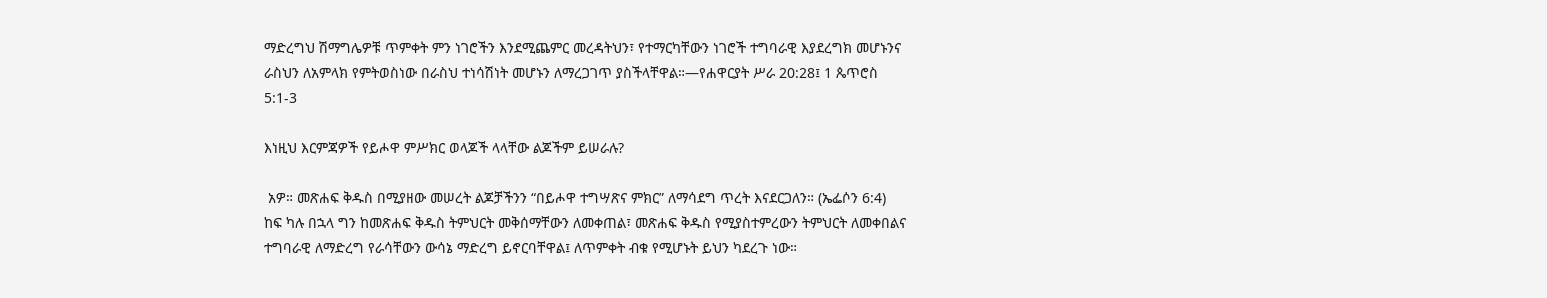ማድረግህ ሽማግሌዎቹ ጥምቀት ምን ነገሮችን እንደሚጨምር መረዳትህን፣ የተማርካቸውን ነገሮች ተግባራዊ እያደረግክ መሆኑንና ራስህን ለአምላክ የምትወስነው በራስህ ተነሳሽነት መሆኑን ለማረጋገጥ ያስችላቸዋል።—የሐዋርያት ሥራ 20:28፤ 1 ጴጥሮስ 5:1-3

እነዚህ እርምጃዎች የይሖዋ ምሥክር ወላጆች ላላቸው ልጆችም ይሠራሉ?

 አዎ። መጽሐፍ ቅዱስ በሚያዘው መሠረት ልጆቻችንን “በይሖዋ ተግሣጽና ምክር” ለማሳደግ ጥረት እናደርጋለን። (ኤፌሶን 6:4) ከፍ ካሉ በኋላ ግን ከመጽሐፍ ቅዱስ ትምህርት መቅሰማቸውን ለመቀጠል፣ መጽሐፍ ቅዱስ የሚያስተምረውን ትምህርት ለመቀበልና ተግባራዊ ለማድረግ የራሳቸውን ውሳኔ ማድረግ ይኖርባቸዋል፤ ለጥምቀት ብቁ የሚሆኑት ይህን ካደረጉ ነው።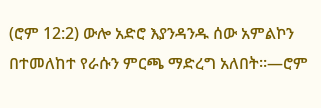(ሮም 12:2) ውሎ አድሮ እያንዳንዱ ሰው አምልኮን በተመለከተ የራሱን ምርጫ ማድረግ አለበት።—ሮም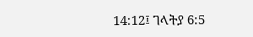14:12፤ ገላትያ 6:5